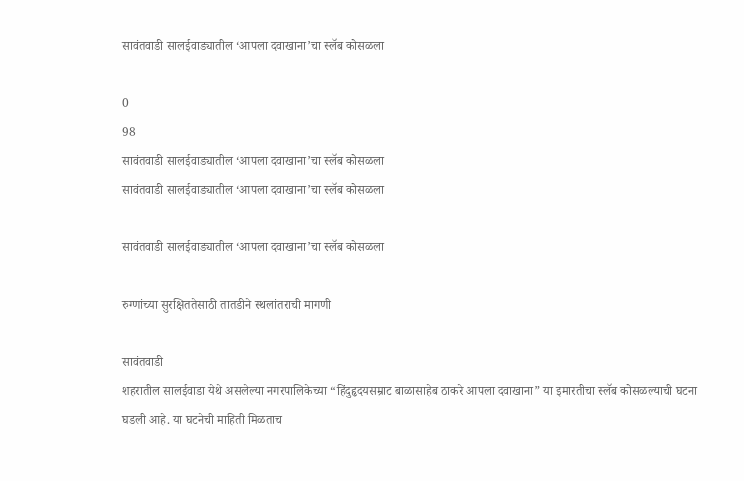सावंतवाडी सालईवाड्यातील ‘आपला दवाखाना’चा स्लॅब कोसळला

0
98
सावंतवाडी सालईवाड्यातील ‘आपला दवाखाना’चा स्लॅब कोसळला
सावंतवाडी सालईवाड्यातील ‘आपला दवाखाना’चा स्लॅब कोसळला

सावंतवाडी सालईवाड्यातील ‘आपला दवाखाना’चा स्लॅब कोसळला

रुग्णांच्या सुरक्षिततेसाठी तातडीने स्थलांतराची मागणी

सावंतवाडी
शहरातील सालईवाडा येथे असलेल्या नगरपालिकेच्या “हिंदुहृदयसम्राट बाळासाहेब ठाकरे आपला दवाखाना” या इमारतीचा स्लॅब कोसळल्याची घटना घडली आहे. या घटनेची माहिती मिळताच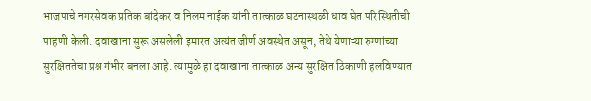भाजपाचे नगरसेवक प्रतिक बांदेकर व निलम नाईक यांनी तात्काळ घटनास्थळी धाव घेत परिस्थितीची पाहणी केली. दवाखाना सुरू असलेली इमारत अत्यंत जीर्ण अवस्थेत असून, तेथे येणाऱ्या रुग्णांच्या सुरक्षिततेचा प्रश्न गंभीर बनला आहे. त्यामुळे हा दवाखाना तात्काळ अन्य सुरक्षित ठिकाणी हलविण्यात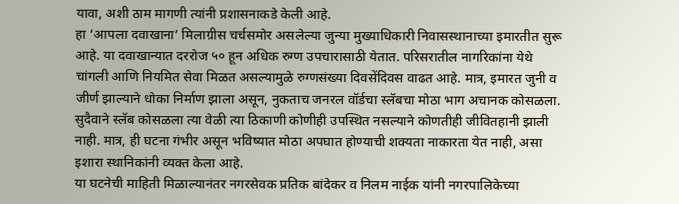यावा, अशी ठाम मागणी त्यांनी प्रशासनाकडे केली आहे.
हा ‘आपला दवाखाना’ मिलाग्रीस चर्चसमोर असलेल्या जुन्या मुख्याधिकारी निवासस्थानाच्या इमारतीत सुरू आहे. या दवाखान्यात दररोज ५० हून अधिक रुग्ण उपचारासाठी येतात. परिसरातील नागरिकांना येथे चांगली आणि नियमित सेवा मिळत असल्यामुळे रुग्णसंख्या दिवसेंदिवस वाढत आहे. मात्र, इमारत जुनी व जीर्ण झाल्याने धोका निर्माण झाला असून, नुकताच जनरल वॉर्डचा स्लॅबचा मोठा भाग अचानक कोसळला.
सुदैवाने स्लॅब कोसळला त्या वेळी त्या ठिकाणी कोणीही उपस्थित नसल्याने कोणतीही जीवितहानी झाली नाही. मात्र, ही घटना गंभीर असून भविष्यात मोठा अपघात होण्याची शक्यता नाकारता येत नाही, असा इशारा स्थानिकांनी व्यक्त केला आहे.
या घटनेची माहिती मिळाल्यानंतर नगरसेवक प्रतिक बांदेकर व निलम नाईक यांनी नगरपालिकेच्या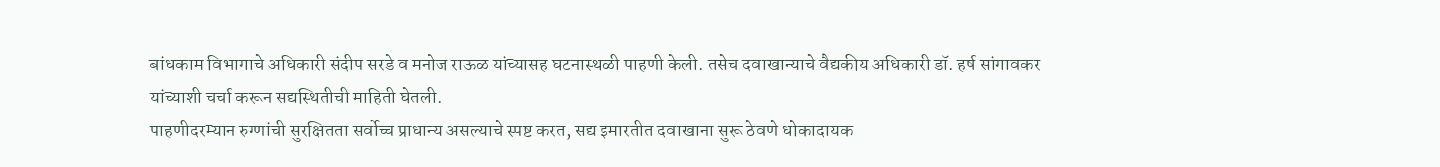बांधकाम विभागाचे अधिकारी संदीप सरडे व मनोज राऊळ यांच्यासह घटनास्थळी पाहणी केली. तसेच दवाखान्याचे वैद्यकीय अधिकारी डॉ. हर्ष सांगावकर यांच्याशी चर्चा करून सद्यस्थितीची माहिती घेतली.
पाहणीदरम्यान रुग्णांची सुरक्षितता सर्वोच्च प्राधान्य असल्याचे स्पष्ट करत, सद्य इमारतीत दवाखाना सुरू ठेवणे धोकादायक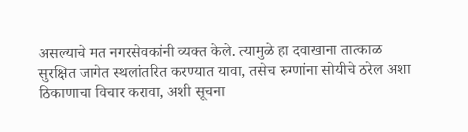असल्याचे मत नगरसेवकांनी व्यक्त केले. त्यामुळे हा दवाखाना तात्काळ सुरक्षित जागेत स्थलांतरित करण्यात यावा, तसेच रुग्णांना सोयीचे ठरेल अशा ठिकाणाचा विचार करावा, अशी सूचना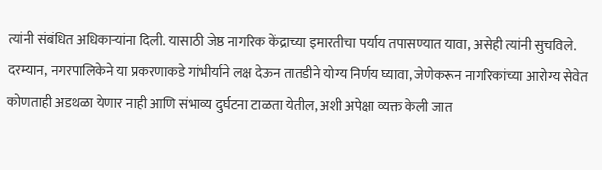त्यांनी संबंधित अधिकाऱ्यांना दिली. यासाठी जेष्ठ नागरिक केंद्राच्या इमारतीचा पर्याय तपासण्यात यावा, असेही त्यांनी सुचविले.
दरम्यान, नगरपालिकेने या प्रकरणाकडे गांभीर्याने लक्ष देऊन तातडीने योग्य निर्णय घ्यावा, जेणेकरून नागरिकांच्या आरोग्य सेवेत कोणताही अडथळा येणार नाही आणि संभाव्य दुर्घटना टाळता येतील, अशी अपेक्षा व्यक्त केली जात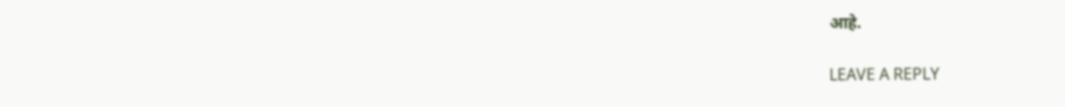आहे.

LEAVE A REPLY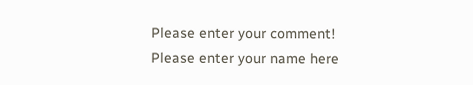Please enter your comment!
Please enter your name here